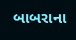બાબરાના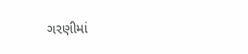ગરણીમાં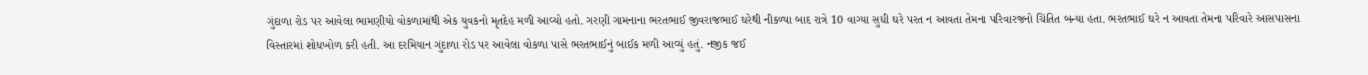ગુંદાળા રોડ પર આવેલા ભામણીયો વોકળામાંથી એક યુવકનો મૃતદેહ મળી આવ્યો હતો. ગરણી ગામનાના ભરતભાઈ જીવરાજભાઈ ઘરેથી નીકળ્યા બાદ રાત્રે 10 વાગ્યા સુધી ઘરે પરત ન આવતા તેમના પરિવારજનો ચિંતિત બન્યા હતા. ભરતભાઈ ઘરે ન આવતા તેમના પરિવારે આસપાસના વિસ્તારમાં શોધખોળ કરી હતી. આ દરમિયાન ગુંદાળા રોડ પર આવેલા વોકળા પાસે ભરતભાઈનું બાઈક મળી આવ્યું હતું. નજીક જઈ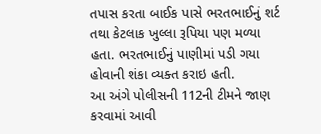તપાસ કરતા બાઈક પાસે ભરતભાઈનું શર્ટ તથા કેટલાક ખુલ્લા રૂપિયા પણ મળ્યા હતા. ભરતભાઈનું પાણીમાં પડી ગયા હોવાની શંકા વ્યક્ત કરાઇ હતી.
આ અંગે પોલીસની 112ની ટીમને જાણ કરવામાં આવી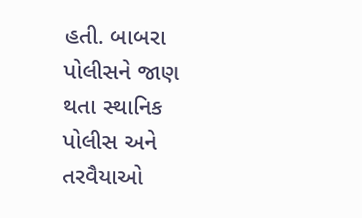હતી. બાબરા પોલીસને જાણ થતા સ્થાનિક પોલીસ અને તરવૈયાઓ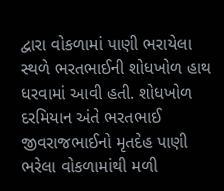દ્વારા વોકળામાં પાણી ભરાયેલા સ્થળે ભરતભાઈની શોધખોળ હાથ ધરવામાં આવી હતી. શોધખોળ દરમિયાન અંતે ભરતભાઈ જીવરાજભાઈનો મૃતદેહ પાણી ભરેલા વોકળામાંથી મળી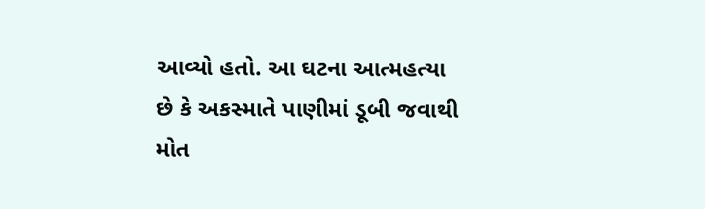આવ્યો હતો. આ ઘટના આત્મહત્યા છે કે અકસ્માતે પાણીમાં ડૂબી જવાથી મોત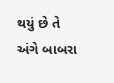થયું છે તે અંગે બાબરા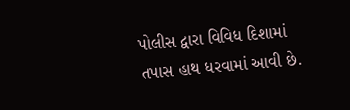પોલીસ દ્વારા વિવિધ દિશામાં તપાસ હાથ ધરવામાં આવી છે.